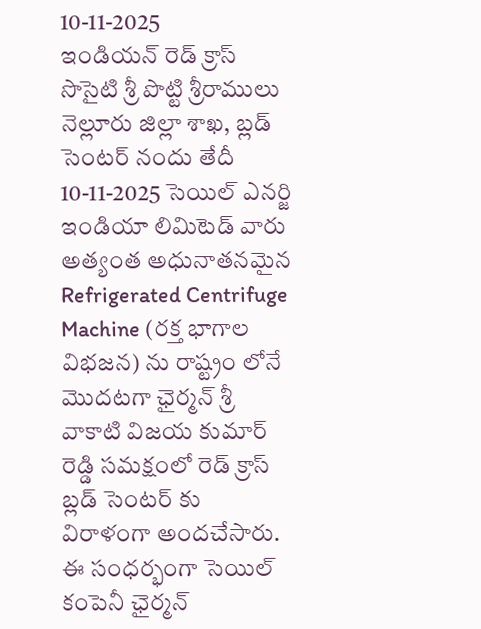10-11-2025
ఇండియన్ రెడ్ క్రాస్ సొసైటి శ్రీ పొట్టి శ్రీరాములు నెల్లూరు జిల్లా శాఖ, బ్లడ్ సెంటర్ నందు తేదీ 10-11-2025 సెయిల్ ఎనర్జి ఇండియా లిమిటెడ్ వారు అత్యంత అధునాతనమైన Refrigerated Centrifuge Machine (రక్త భాగాల విభజన) ను రాష్ట్రం లోనే మొదటగా ఛైర్మన్ శ్రీ వాకాటి విజయ కుమార్ రెడ్డి సమక్షంలో రెడ్ క్రాస్ బ్లడ్ సెంటర్ కు విరాళంగా అందచేసారు. ఈ సంధర్భంగా సెయిల్ కంపెనీ ఛైర్మన్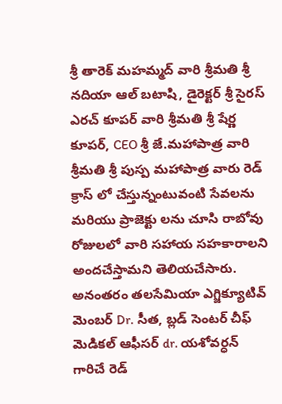శ్రీ తారెక్ మహమ్మద్ వారి శ్రీమతి శ్రీ నదియా ఆల్ బటాషి, డైరెక్టర్ శ్రీ సైరస్ ఎరచ్ కూపర్ వారి శ్రీమతి శ్రీ షేర్ణ కూపర్, CEO శ్రీ జే.మహాపాత్ర వారి శ్రీమతి శ్రీ పుస్ప మహాపాత్ర వారు రెడ్ క్రాస్ లో చేస్తున్నంటువంటి సేవలను మరియు ప్రాజెక్టు లను చూసి రాబోవు రోజులలో వారి సహాయ సహకారాలని అందచేస్తామని తెలియచేసారు.
అనంతరం తలసేమియా ఎగ్జిక్యూటివ్ మెంబర్ Dr. సీత, బ్లడ్ సెంటర్ చీఫ్ మెడికల్ ఆఫీసర్ dr. యశోవర్ధన్ గారిచే రెడ్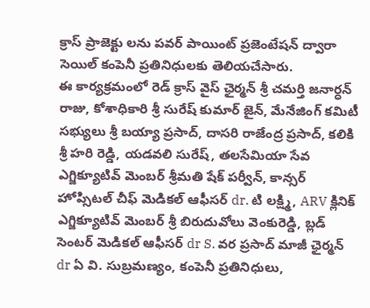క్రాస్ ప్రాజెక్టు లను పవర్ పాయింట్ ప్రజెంటేషన్ ద్వారా సెయిల్ కంపెనీ ప్రతినిధులకు తెలియచేసారు.
ఈ కార్యక్రమంలో రెడ్ క్రాస్ వైస్ ఛైర్మన్ శ్రీ చమర్తి జనార్ధన్ రాజు, కోశాధికారి శ్రీ సురేష్ కుమార్ జైన్, మేనేజింగ్ కమిటీ సభ్యులు శ్రీ బయ్యా ప్రసాద్, దాసరి రాజేంద్ర ప్రసాద్, కలికి శ్రీ హరి రెడ్డి, యడవలి సురేష్, తలసేమియా సేవ ఎగ్జిక్యూటివ్ మెంబర్ శ్రీమతి షేక్ పర్వీన్, కాన్సర్ హోప్సిటల్ చీఫ్ మెడికల్ ఆఫీసర్ dr. టి లక్ష్మి, ARV క్లినిక్ ఎగ్జిక్యూటివ్ మెంబర్ శ్రీ బిరుదువోలు వెంకురెడ్డి, బ్లడ్ సెంటర్ మెడికల్ ఆఫీసర్ dr S. వర ప్రసాద్ మాజీ ఛైర్మన్ dr ఏ వి. సుబ్రమణ్యం, కంపెనీ ప్రతినిధులు,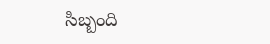సిబ్బంది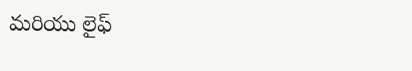మరియు లైఫ్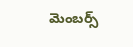మెంబర్స్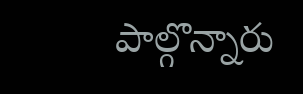పాల్గొన్నారు